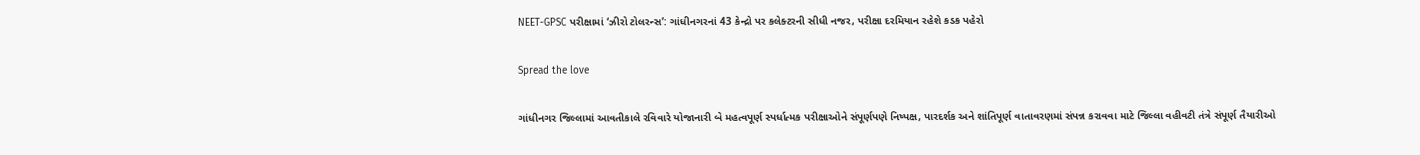NEET-GPSC પરીક્ષામાં ‘ઝીરો ટોલરન્સ’: ગાંધીનગરનાં 43 કેન્દ્રો પર કલેક્ટરની સીધી નજર, પરીક્ષા દરમિયાન રહેશે કડક પહેરો

Spread the love

ગાંધીનગર જિલ્લામાં આવતીકાલે રવિવારે યોજાનારી બે મહત્વપૂર્ણ સ્પર્ધાત્મક પરીક્ષાઓને સંપૂર્ણપણે નિષ્પક્ષ, પારદર્શક અને શાંતિપૂર્ણ વાતાવરણમાં સંપન્ન કરાવવા માટે જિલ્લા વહીવટી તંત્રે સંપૂર્ણ તૈયારીઓ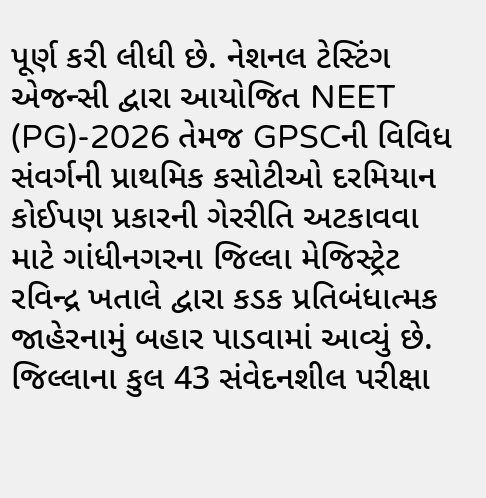પૂર્ણ કરી લીધી છે. નેશનલ ટેસ્ટિંગ એજન્સી દ્વારા આયોજિત NEET (PG)-2026 તેમજ GPSCની વિવિધ સંવર્ગની પ્રાથમિક કસોટીઓ દરમિયાન કોઈપણ પ્રકારની ગેરરીતિ અટકાવવા માટે ગાંધીનગરના જિલ્લા મેજિસ્ટ્રેટ રવિન્દ્ર ખતાલે દ્વારા કડક પ્રતિબંધાત્મક જાહેરનામું બહાર પાડવામાં આવ્યું છે. જિલ્લાના કુલ 43 સંવેદનશીલ પરીક્ષા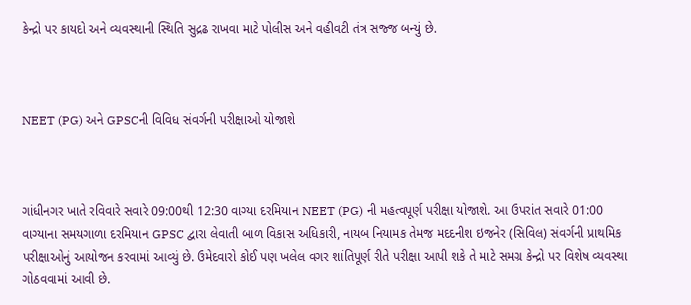કેન્દ્રો પર કાયદો અને વ્યવસ્થાની સ્થિતિ સુદ્રઢ રાખવા માટે પોલીસ અને વહીવટી તંત્ર સજ્જ બન્યું છે.



NEET (PG) અને GPSCની વિવિધ સંવર્ગની પરીક્ષાઓ યોજાશે



ગાંધીનગર ખાતે રવિવારે સવારે 09:00થી 12:30 વાગ્યા દરમિયાન NEET (PG) ની મહત્વપૂર્ણ પરીક્ષા યોજાશે. આ ઉપરાંત સવારે 01:00 વાગ્યાના સમયગાળા દરમિયાન GPSC દ્વારા લેવાતી બાળ વિકાસ અધિકારી, નાયબ નિયામક તેમજ મદદનીશ ઇજનેર (સિવિલ) સંવર્ગની પ્રાથમિક પરીક્ષાઓનું આયોજન કરવામાં આવ્યું છે. ઉમેદવારો કોઈ પણ ખલેલ વગર શાંતિપૂર્ણ રીતે પરીક્ષા આપી શકે તે માટે સમગ્ર કેન્દ્રો પર વિશેષ વ્યવસ્થા ગોઠવવામાં આવી છે.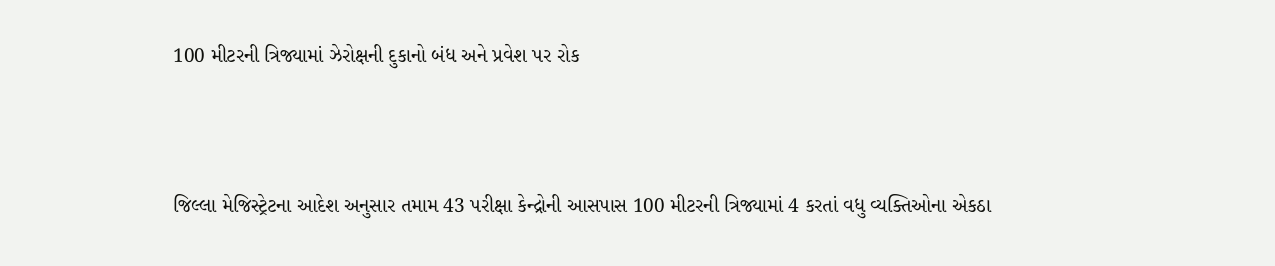100 મીટરની ત્રિજ્યામાં ઝેરોક્ષની દુકાનો બંધ અને પ્રવેશ પર રોક



જિલ્લા મેજિસ્ટ્રેટના આદેશ અનુસાર તમામ 43 પરીક્ષા કેન્દ્રોની આસપાસ 100 મીટરની ત્રિજ્યામાં 4 કરતાં વધુ વ્યક્તિઓના એકઠા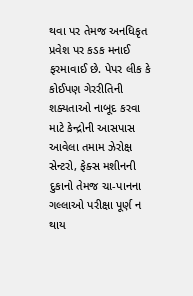થવા પર તેમજ અનધિકૃત પ્રવેશ પર કડક મનાઈ ફરમાવાઈ છે. પેપર લીક કે કોઈપણ ગેરરીતિની શક્યતાઓ નાબૂદ કરવા માટે કેન્દ્રોની આસપાસ આવેલા તમામ ઝેરોક્ષ સેન્ટરો, ફેક્સ મશીનની દુકાનો તેમજ ચા-પાનના ગલ્લાઓ પરીક્ષા પૂર્ણ ન થાય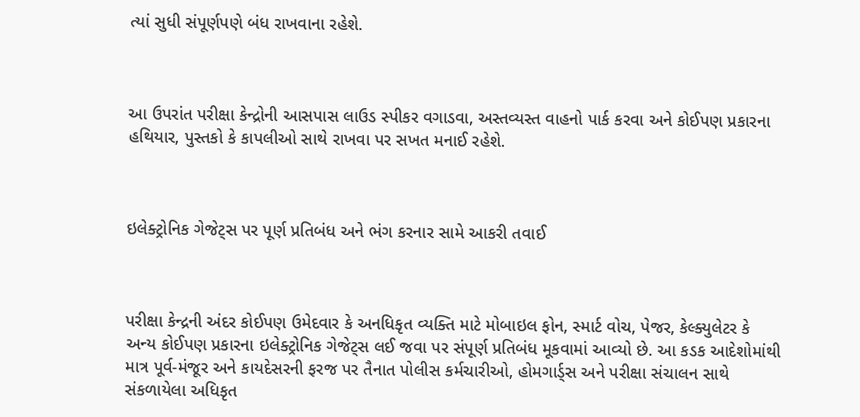ત્યાં સુધી સંપૂર્ણપણે બંધ રાખવાના રહેશે.



આ ઉપરાંત પરીક્ષા કેન્દ્રોની આસપાસ લાઉડ સ્પીકર વગાડવા, અસ્તવ્યસ્ત વાહનો પાર્ક કરવા અને કોઈપણ પ્રકારના હથિયાર, પુસ્તકો કે કાપલીઓ સાથે રાખવા પર સખત મનાઈ રહેશે.



ઇલેક્ટ્રોનિક ગેજેટ્સ પર પૂર્ણ પ્રતિબંધ અને ભંગ કરનાર સામે આકરી તવાઈ



પરીક્ષા કેન્દ્રની અંદર કોઈપણ ઉમેદવાર કે અનધિકૃત વ્યક્તિ માટે મોબાઇલ ફોન, સ્માર્ટ વોચ, પેજર, કેલ્ક્યુલેટર કે અન્ય કોઈપણ પ્રકારના ઇલેક્ટ્રોનિક ગેજેટ્સ લઈ જવા પર સંપૂર્ણ પ્રતિબંધ મૂકવામાં આવ્યો છે. આ કડક આદેશોમાંથી માત્ર પૂર્વ-મંજૂર અને કાયદેસરની ફરજ પર તૈનાત પોલીસ કર્મચારીઓ, હોમગાર્ડ્સ અને પરીક્ષા સંચાલન સાથે સંકળાયેલા અધિકૃત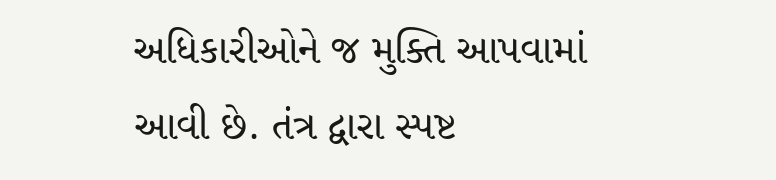અધિકારીઓને જ મુક્તિ આપવામાં આવી છે. તંત્ર દ્વારા સ્પષ્ટ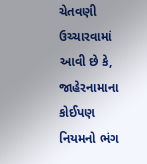ચેતવણી ઉચ્ચારવામાં આવી છે કે, જાહેરનામાના કોઈપણ નિયમનો ભંગ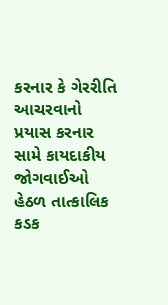કરનાર કે ગેરરીતિ આચરવાનો પ્રયાસ કરનાર સામે કાયદાકીય જોગવાઈઓ હેઠળ તાત્કાલિક કડક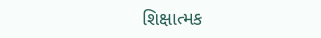શિક્ષાત્મક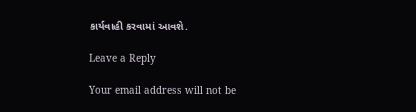કાર્યવાહી કરવામાં આવશે.

Leave a Reply

Your email address will not be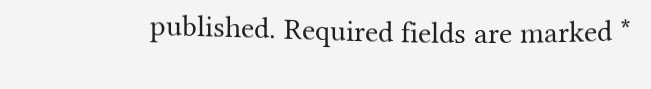published. Required fields are marked *